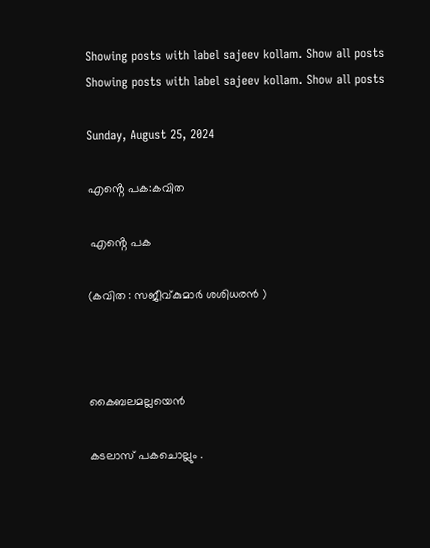Showing posts with label sajeev kollam. Show all posts
Showing posts with label sajeev kollam. Show all posts

Sunday, August 25, 2024

എൻ്റെ പക:കവിത

 എൻ്റെ പക

(കവിത : സജീവ്കുമാർ ശശിധരൻ )



കൈബലമല്ലയെൻ

കടലാസ് പകചൊല്ലും .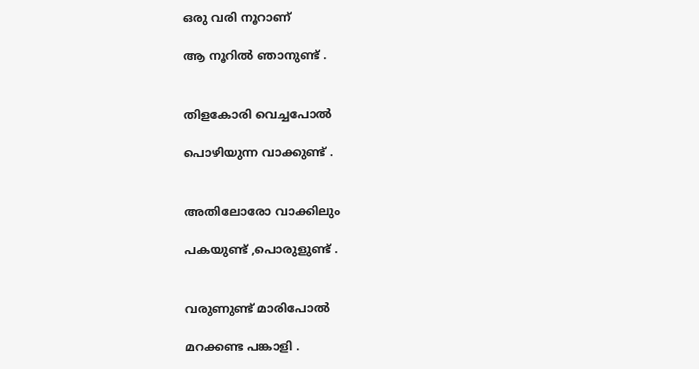ഒരു വരി നൂറാണ്

ആ നൂറിൽ ഞാനുണ്ട് .


തിളകോരി വെച്ചപോൽ

പൊഴിയുന്ന വാക്കുണ്ട് .


അതിലോരോ വാക്കിലും

പകയുണ്ട് ,പൊരുളുണ്ട് .


വരുണുണ്ട് മാരിപോൽ

മറക്കണ്ട പങ്കാളി .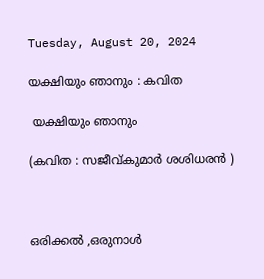Tuesday, August 20, 2024

യക്ഷിയും ഞാനും : കവിത

 യക്ഷിയും ഞാനും

(കവിത : സജീവ്കുമാർ ശശിധരൻ )



ഒരിക്കൽ ,ഒരുനാൾ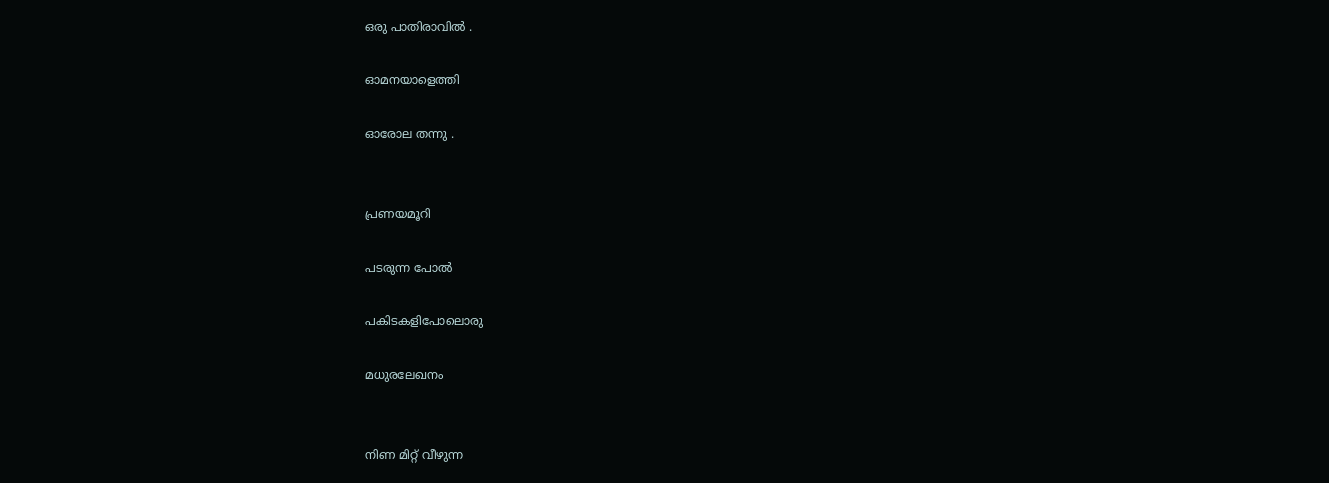ഒരു പാതിരാവിൽ .

ഓമനയാളെത്തി

ഓരോല തന്നു .


പ്രണയമൂറി

പടരുന്ന പോൽ

പകിടകളിപോലൊരു

മധുരലേഖനം


നിണ മിറ്റ്‌ വീഴുന്ന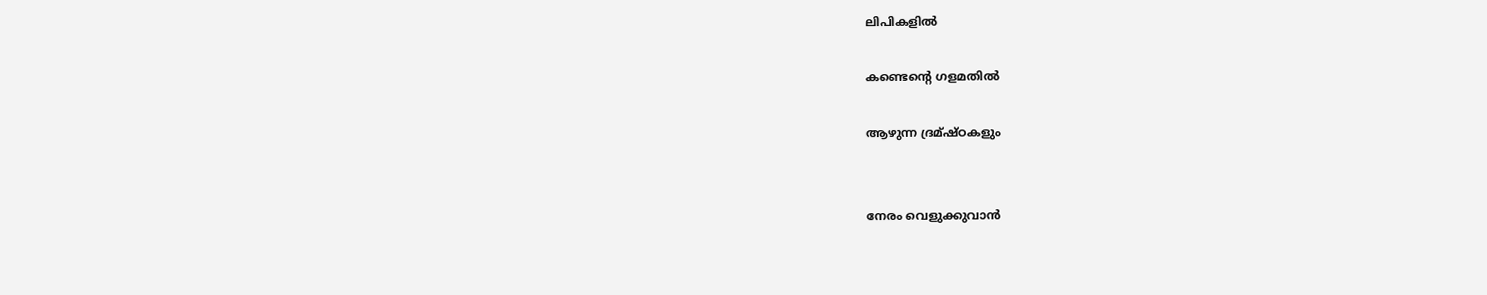ലിപികളിൽ

കണ്ടെൻ്റെ ഗളമതിൽ

ആഴുന്ന ദ്രമ്ഷ്ഠകളും


നേരം വെളുക്കുവാൻ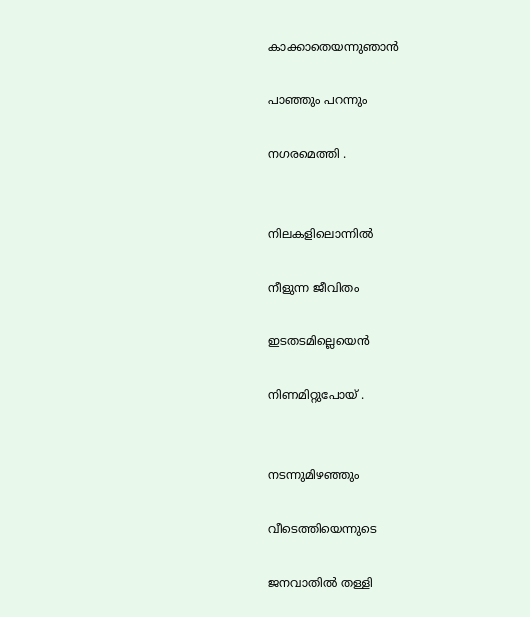കാക്കാതെയന്നുഞാൻ

പാഞ്ഞും പറന്നും

നഗരമെത്തി .


നിലകളിലൊന്നിൽ

നീളുന്ന ജീവിതം

ഇടതടമില്ലെയെൻ

നിണമിറ്റുപോയ്‌ .


നടന്നുമിഴഞ്ഞും

വീടെത്തിയെന്നുടെ

ജനവാതിൽ തള്ളി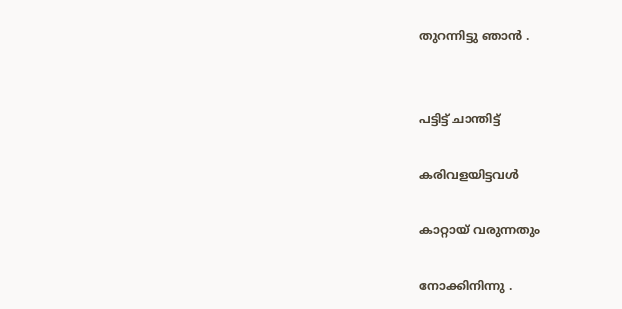തുറന്നിട്ടു ഞാൻ .


പട്ടിട്ട് ചാന്തിട്ട്

കരിവളയിട്ടവൾ

കാറ്റായ് വരുന്നതും

നോക്കിനിന്നു .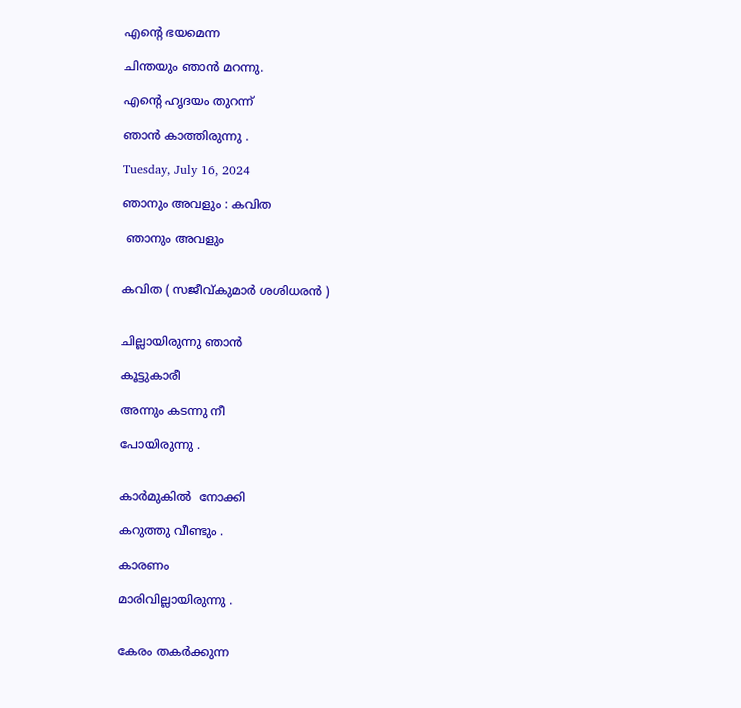എൻ്റെ ഭയമെന്ന

ചിന്തയും ഞാൻ മറന്നു.

എൻ്റെ ഹൃദയം തുറന്ന്

ഞാൻ കാത്തിരുന്നു .

Tuesday, July 16, 2024

ഞാനും അവളും : കവിത

 ഞാനും അവളും


കവിത ( സജീവ്കുമാർ ശശിധരൻ )


ചില്ലായിരുന്നു ഞാൻ

കൂട്ടുകാരീ

അന്നും കടന്നു നീ

പോയിരുന്നു .


കാർമുകിൽ  നോക്കി

കറുത്തു വീണ്ടും .

കാരണം

മാരിവില്ലായിരുന്നു .


കേരം തകർക്കുന്ന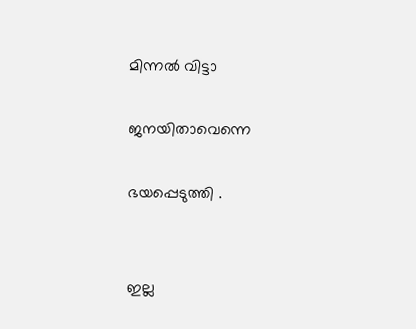മിന്നൽ വിട്ടാ

ജനയിതാവെന്നെ

ഭയപ്പെടുത്തി .


ഇല്ല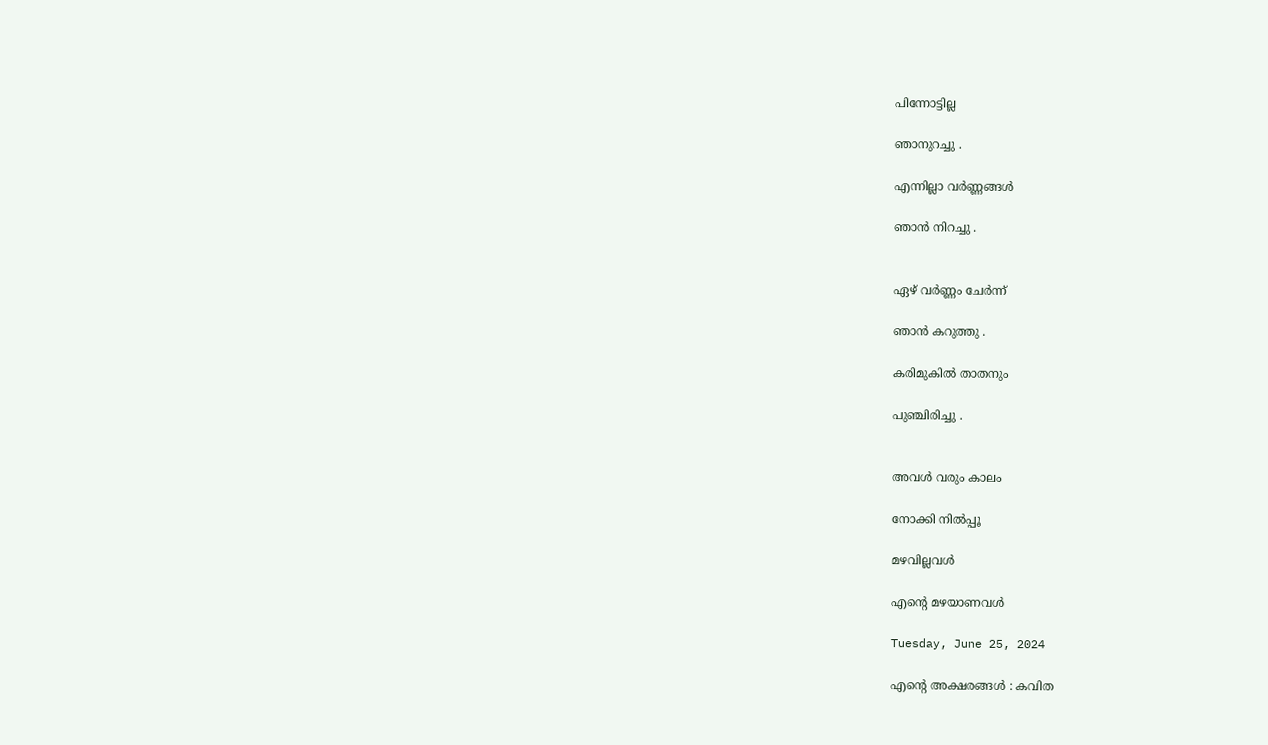പിന്നോട്ടില്ല

ഞാനുറച്ചു .

എന്നില്ലാ വർണ്ണങ്ങൾ

ഞാൻ നിറച്ചു .


ഏഴ് വർണ്ണം ചേർന്ന്

ഞാൻ കറുത്തു .

കരിമുകിൽ താതനും

പുഞ്ചിരിച്ചു .


അവൾ വരും കാലം

നോക്കി നിൽപ്പൂ

മഴവില്ലവൾ

എൻ്റെ മഴയാണവൾ

Tuesday, June 25, 2024

എൻ്റെ അക്ഷരങ്ങൾ : കവിത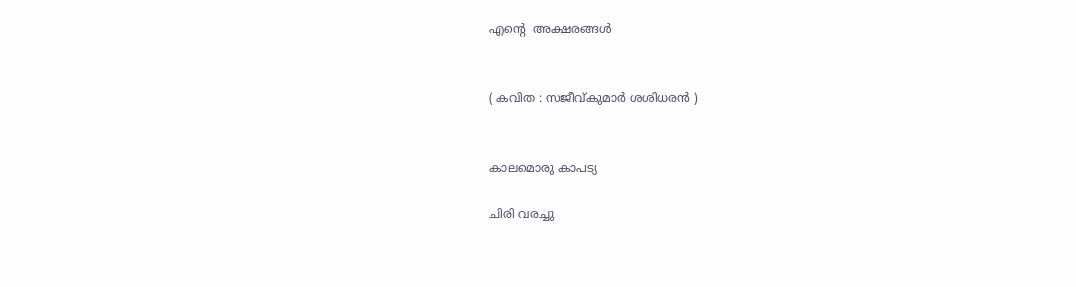എൻ്റെ  അക്ഷരങ്ങൾ


( കവിത : സജീവ്കുമാർ ശശിധരൻ )


കാലമൊരു കാപട്യ

ചിരി വരച്ചു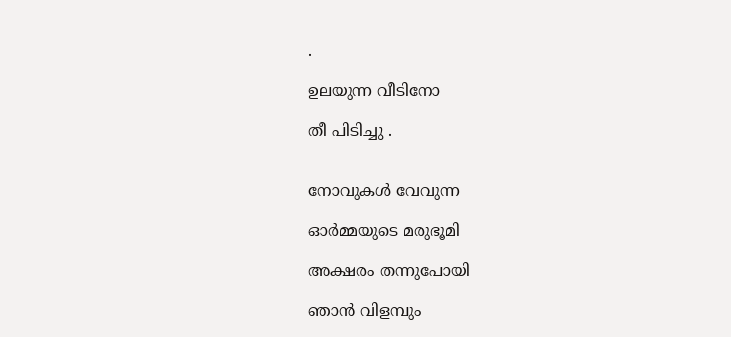.

ഉലയുന്ന വീടിനോ

തീ പിടിച്ചു .


നോവുകൾ വേവുന്ന

ഓർമ്മയുടെ മരുഭൂമി

അക്ഷരം തന്നുപോയി

ഞാൻ വിളമ്പും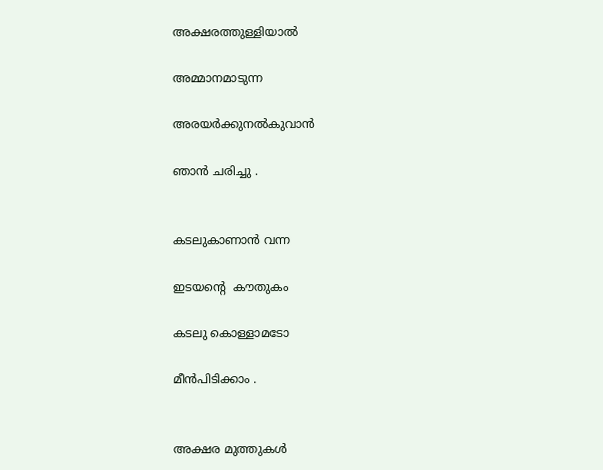അക്ഷരത്തുള്ളിയാൽ

അമ്മാനമാടുന്ന

അരയർക്കുനൽകുവാൻ

ഞാൻ ചരിച്ചു .


കടലുകാണാൻ വന്ന

ഇടയൻ്റെ  കൗതുകം

കടലു കൊള്ളാമടോ

മീൻപിടിക്കാം .


അക്ഷര മുത്തുകൾ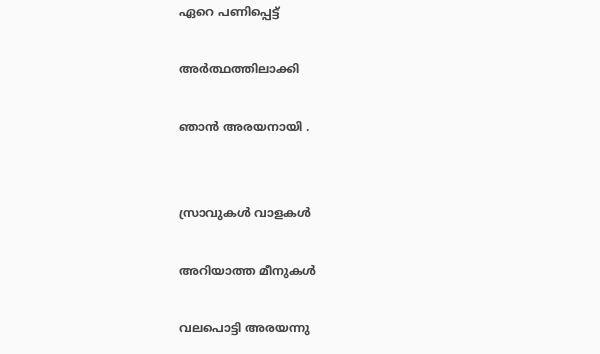ഏറെ പണിപ്പെട്ട്

അർത്ഥത്തിലാക്കി

ഞാൻ അരയനായി .


സ്രാവുകൾ വാളകൾ

അറിയാത്ത മീനുകൾ

വലപൊട്ടി അരയന്നു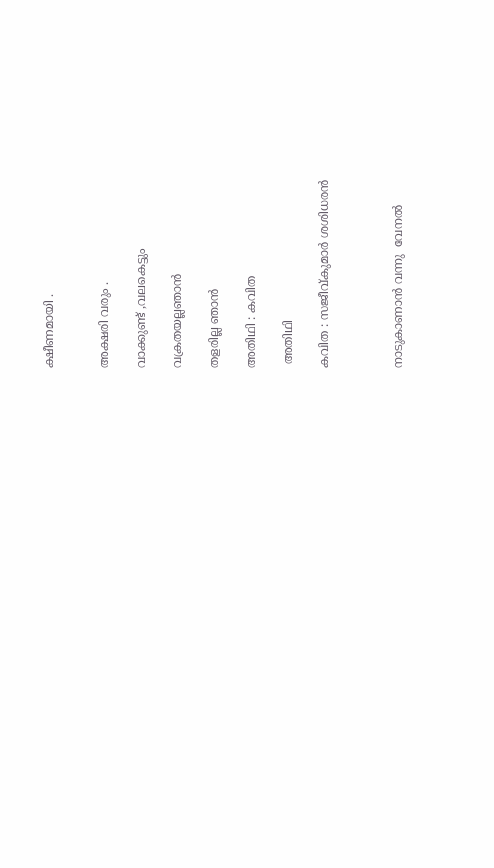ക്ഷീണമായി .


അക്ഷരി വരും .

വാക്കുണ്ട് ,വലകെട്ടും

വക്രതയല്ലഞാൻ

തളരില്ല ഞാൻ

അതിഥി : കവിത

 അതിഥി

കവിത : സജീവ്കുമാർ ശശിധരൻ



നാടുകാണാൻ വന്നു  വേനൽ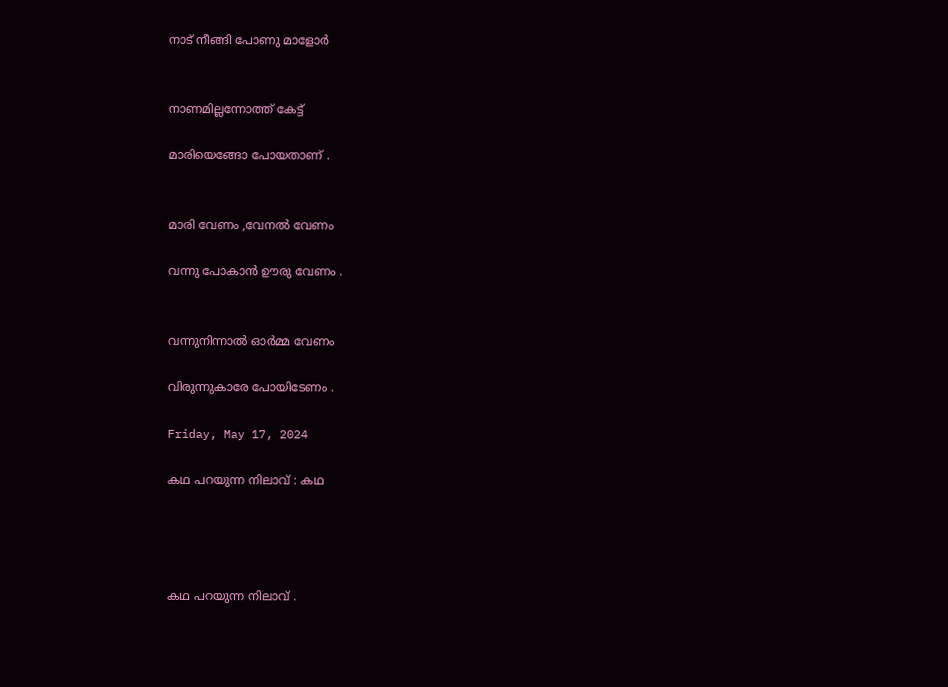നാട് നീങ്ങി പോണു മാളോർ


നാണമില്ലന്നോത്ത് കേട്ട്

മാരിയെങ്ങോ പോയതാണ് .


മാരി വേണം ,വേനൽ വേണം

വന്നു പോകാൻ ഊരു വേണം .


വന്നുനിന്നാൽ ഓർമ്മ വേണം

വിരുന്നുകാരേ പോയിടേണം .

Friday, May 17, 2024

കഥ പറയുന്ന നിലാവ് : കഥ




കഥ പറയുന്ന നിലാവ് .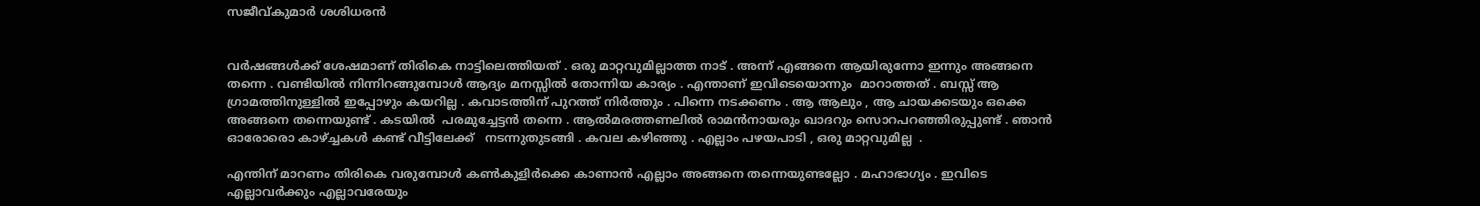സജീവ്കുമാർ ശശിധരൻ


വർഷങ്ങൾക്ക് ശേഷമാണ് തിരികെ നാട്ടിലെത്തിയത് . ഒരു മാറ്റവുമില്ലാത്ത നാട് . അന്ന് എങ്ങനെ ആയിരുന്നോ ഇന്നും അങ്ങനെ തന്നെ . വണ്ടിയിൽ നിന്നിറങ്ങുമ്പോൾ ആദ്യം മനസ്സിൽ തോന്നിയ കാര്യം . എന്താണ് ഇവിടെയൊന്നും  മാറാത്തത് . ബസ്സ് ആ ഗ്രാമത്തിനുള്ളിൽ ഇപ്പോഴും കയറില്ല . കവാടത്തിന് പുറത്ത് നിർത്തും . പിന്നെ നടക്കണം . ആ ആലും , ആ ചായക്കടയും ഒക്കെ അങ്ങനെ തന്നെയുണ്ട് . കടയിൽ  പരമുച്ചേട്ടൻ തന്നെ . ആൽമരത്തണലിൽ രാമൻനായരും ഖാദറും സൊറപറഞ്ഞിരുപ്പുണ്ട് . ഞാൻ ഓരോരൊ കാഴ്ച്ചകൾ കണ്ട് വീട്ടിലേക്ക്   നടന്നുതുടങ്ങി . കവല കഴിഞ്ഞു . എല്ലാം പഴയപാടി , ഒരു മാറ്റവുമില്ല  .

എന്തിന് മാറണം തിരികെ വരുമ്പോൾ കൺകുളിർക്കെ കാണാൻ എല്ലാം അങ്ങനെ തന്നെയുണ്ടല്ലോ . മഹാഭാഗ്യം . ഇവിടെ എല്ലാവർക്കും എല്ലാവരേയും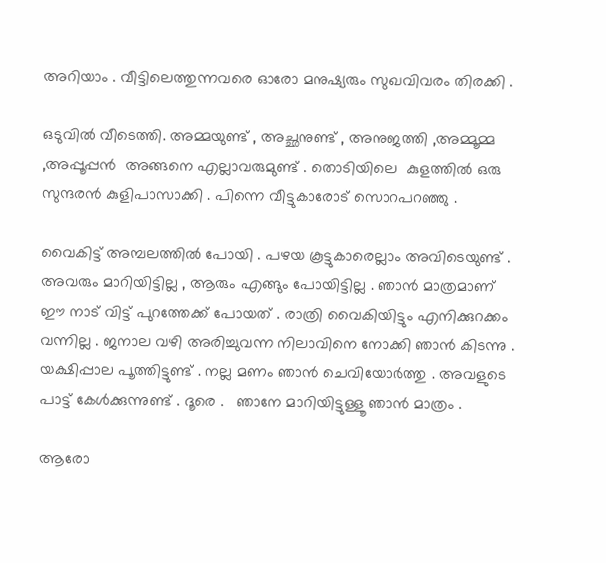അറിയാം . വീട്ടിലെത്തുന്നവരെ ഓരോ മനുഷ്യരും സുഖവിവരം തിരക്കി .

ഒടുവിൽ വീടെത്തി. അമ്മയുണ്ട് , അച്ഛനുണ്ട് , അനുജത്തി ,അമ്മൂമ്മ ,അപ്പൂപ്പൻ  അങ്ങനെ എല്ലാവരുമുണ്ട് . തൊടിയിലെ  കുളത്തിൽ ഒരു സുന്ദരൻ കുളിപാസാക്കി . പിന്നെ വീട്ടുകാരോട് സൊറപറഞ്ഞു .

വൈകിട്ട് അമ്പലത്തിൽ പോയി . പഴയ കൂട്ടുകാരെല്ലാം അവിടെയുണ്ട് . അവരും മാറിയിട്ടില്ല , ആരും എങ്ങും പോയിട്ടില്ല . ഞാൻ മാത്രമാണ് ഈ നാട് വിട്ട് പുറത്തേക്ക് പോയത് . രാത്രി വൈകിയിട്ടും എനിക്കുറക്കം വന്നില്ല . ജനാല വഴി അരിച്ചുവന്ന നിലാവിനെ നോക്കി ഞാൻ കിടന്നു . യക്ഷിപ്പാല പൂത്തിട്ടുണ്ട് . നല്ല മണം ഞാൻ ചെവിയോർത്തു . അവളുടെ പാട്ട് കേൾക്കുന്നുണ്ട് . ദൂരെ .   ഞാനേ മാറിയിട്ടുള്ളൂ ഞാൻ മാത്രം .

ആരോ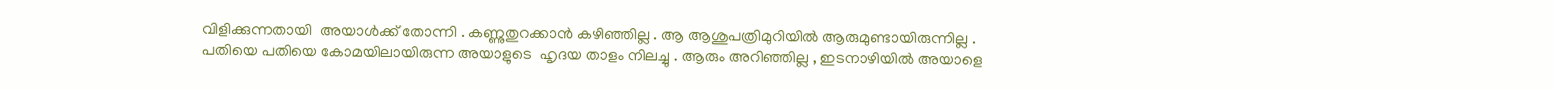വിളിക്കുന്നതായി  അയാൾക്ക്‌ തോന്നി . കണ്ണുതുറക്കാൻ കഴിഞ്ഞില്ല . ആ ആശുപത്രിമുറിയിൽ ആരുമുണ്ടായിരുന്നില്ല . പതിയെ പതിയെ കോമയിലായിരുന്ന അയാളുടെ  ഹൃദയ താളം നിലച്ചു . ആരും അറിഞ്ഞില്ല , ഇടനാഴിയിൽ അയാളെ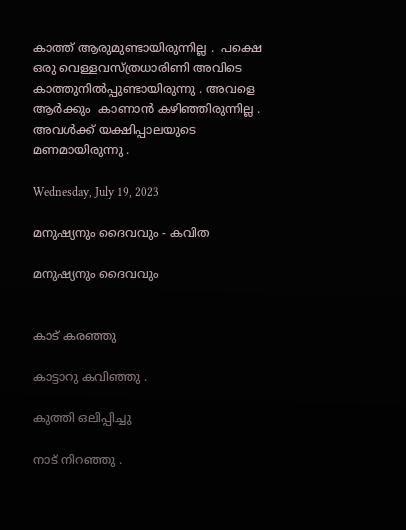കാത്ത് ആരുമുണ്ടായിരുന്നില്ല .  പക്ഷെ ഒരു വെള്ളവസ്ത്രധാരിണി അവിടെ കാത്തുനിൽപ്പുണ്ടായിരുന്നു . അവളെ ആർക്കും  കാണാൻ കഴിഞ്ഞിരുന്നില്ല . അവൾക്ക് യക്ഷിപ്പാലയുടെ മണമായിരുന്നു .

Wednesday, July 19, 2023

മനുഷ്യനും ദൈവവും - കവിത

മനുഷ്യനും ദൈവവും


കാട് കരഞ്ഞു

കാട്ടാറു കവിഞ്ഞു .

കുത്തി ഒലിപ്പിച്ചു

നാട് നിറഞ്ഞു .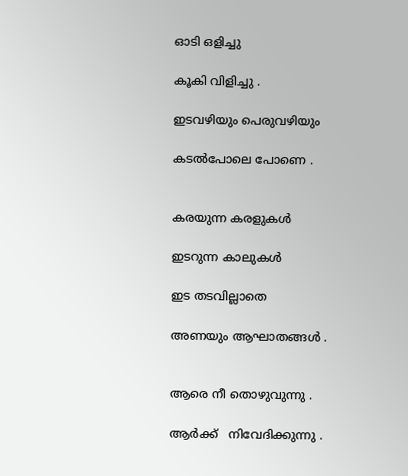ഓടി ഒളിച്ചു

കൂകി വിളിച്ചു .

ഇടവഴിയും പെരുവഴിയും

കടൽപോലെ പോണെ .


കരയുന്ന കരളുകൾ

ഇടറുന്ന കാലുകൾ

ഇട തടവില്ലാതെ

അണയും ആഘാതങ്ങൾ .


ആരെ നീ തൊഴുവുന്നു .

ആർക്ക്   നിവേദിക്കുന്നു .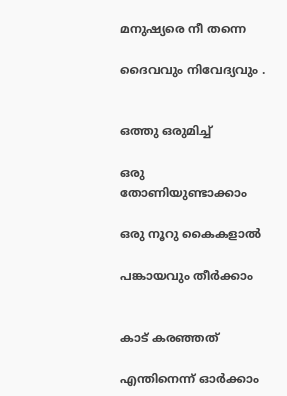മനുഷ്യരെ നീ തന്നെ

ദൈവവും നിവേദ്യവും .


ഒത്തു ഒരുമിച്ച്

ഒരു തോണിയുണ്ടാക്കാം

ഒരു നൂറു കൈകളാൽ

പങ്കായവും തീർക്കാം


കാട് കരഞ്ഞത്

എന്തിനെന്ന് ഓർക്കാം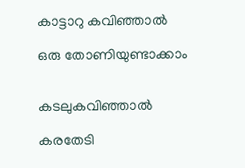കാട്ടാറു കവിഞ്ഞാൽ

ഒരു തോണിയുണ്ടാക്കാം


കടലുകവിഞ്ഞാൽ

കരതേടി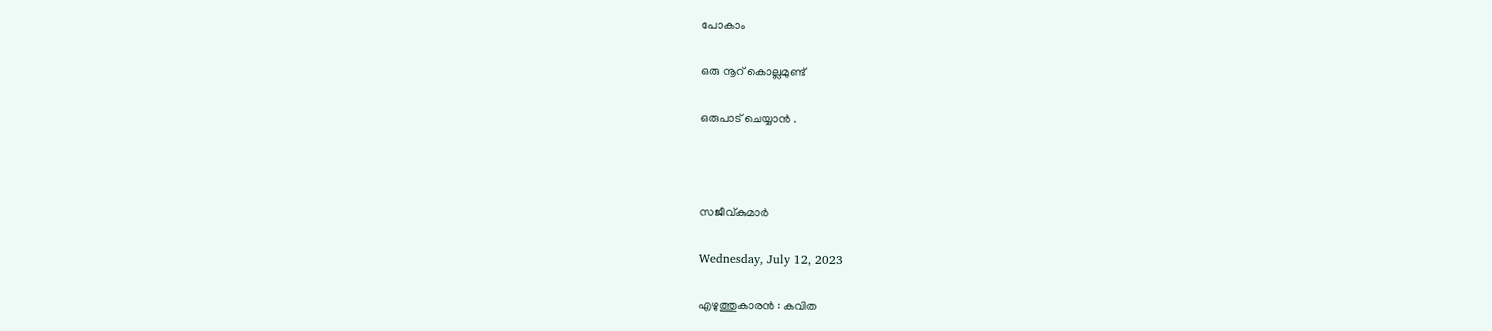പോകാം

ഒരു നൂറ് കൊല്ലമുണ്ട്

ഒരുപാട് ചെയ്യാൻ .



സജീവ്കുമാർ

Wednesday, July 12, 2023

എഴുത്തുകാരൻ : കവിത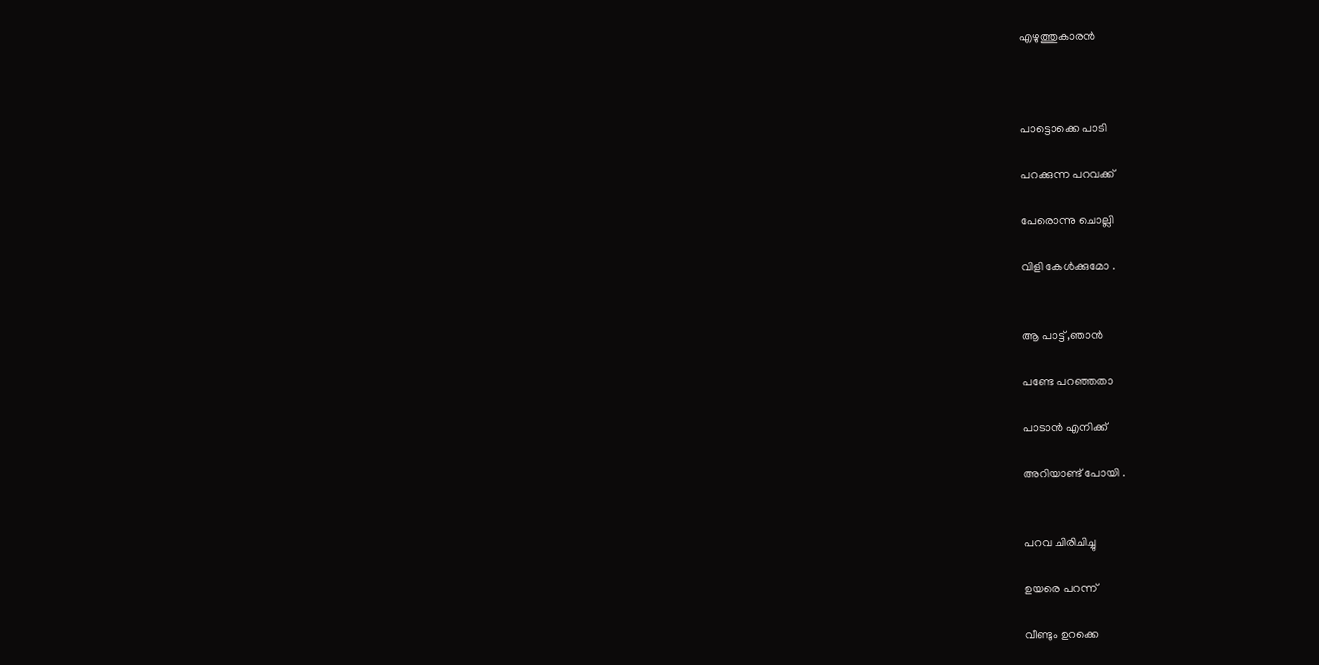എഴുത്തുകാരൻ



പാട്ടൊക്കെ പാടി

പറക്കുന്ന പറവക്ക്

പേരൊന്നു ചൊല്ലി

വിളി കേൾക്കുമോ .


ആ പാട്ട് ,ഞാൻ

പണ്ടേ പറഞ്ഞതാ

പാടാൻ എനിക്ക്

അറിയാണ്ട് പോയി .


പറവ ചിരിചിച്ചു

ഉയരെ പറന്ന്

വീണ്ടും ഉറക്കെ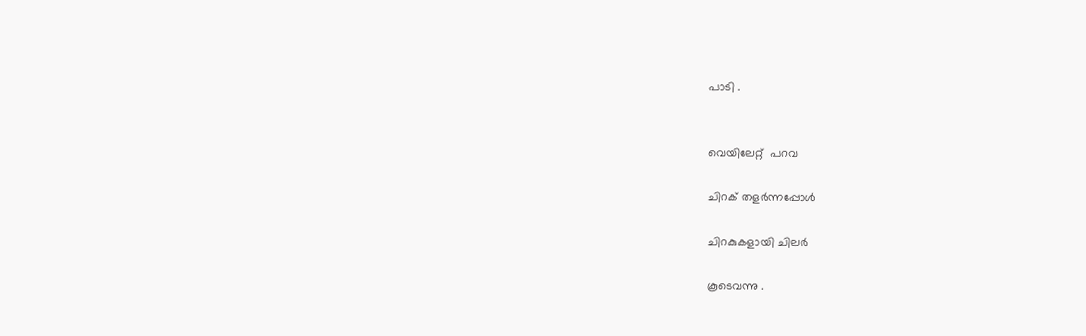പാടി .


വെയിലേറ്റ്  പറവ

ചിറക് തളർന്നപ്പോൾ

ചിറകുകളായി ചിലർ

കൂടെവന്നു .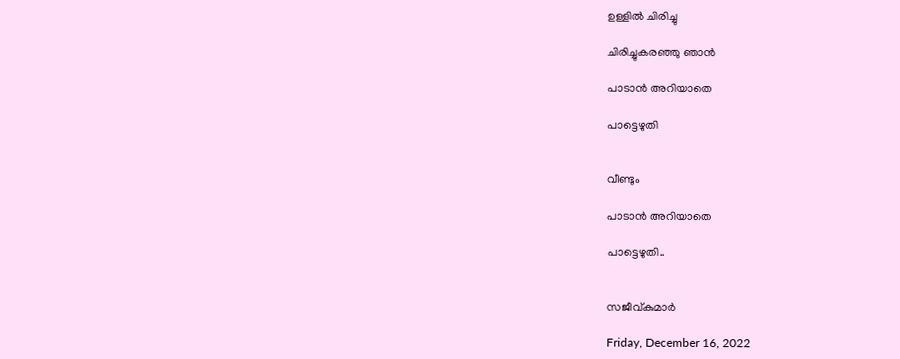ഉള്ളിൽ ചിരിച്ചു

ചിരിച്ചുകരഞ്ഞു ഞാൻ

പാടാൻ അറിയാതെ

പാട്ടെഴുതി


വീണ്ടും

പാടാൻ അറിയാതെ

പാട്ടെഴുതി..


സജീവ്കുമാർ

Friday, December 16, 2022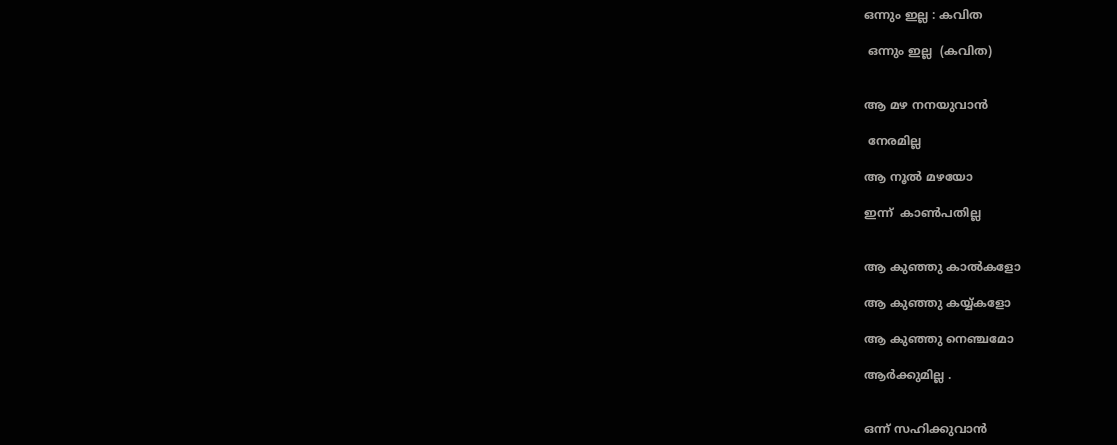ഒന്നും ഇല്ല : കവിത

 ഒന്നും ഇല്ല  (കവിത)


ആ മഴ നനയുവാൻ

 നേരമില്ല

ആ നൂൽ മഴയോ

ഇന്ന്  കാൺപതില്ല


ആ കുഞ്ഞു കാൽകളോ

ആ കുഞ്ഞു കയ്യ്കളോ

ആ കുഞ്ഞു നെഞ്ചമോ

ആർക്കുമില്ല .


ഒന്ന് സഹിക്കുവാൻ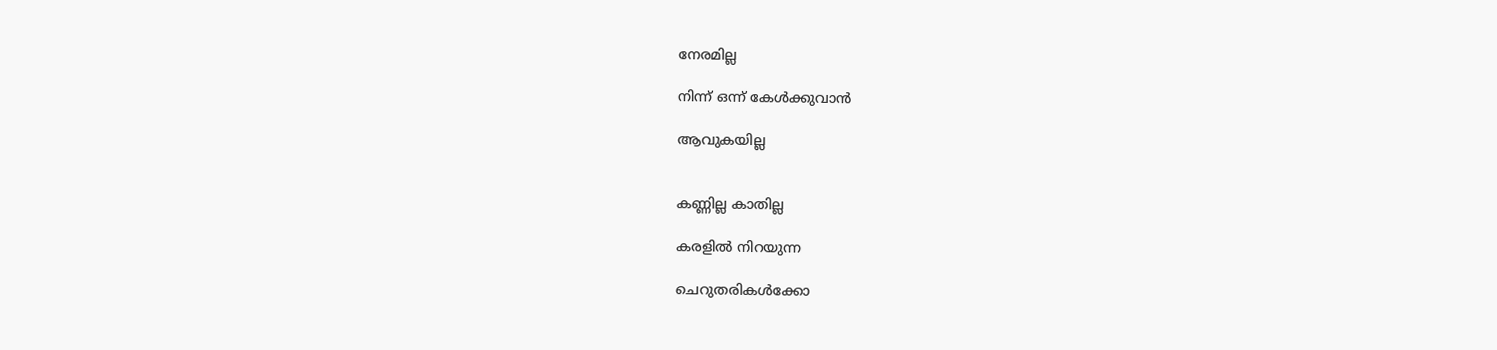നേരമില്ല

നിന്ന് ഒന്ന് കേൾക്കുവാൻ

ആവുകയില്ല


കണ്ണില്ല കാതില്ല

കരളിൽ നിറയുന്ന

ചെറുതരികൾക്കോ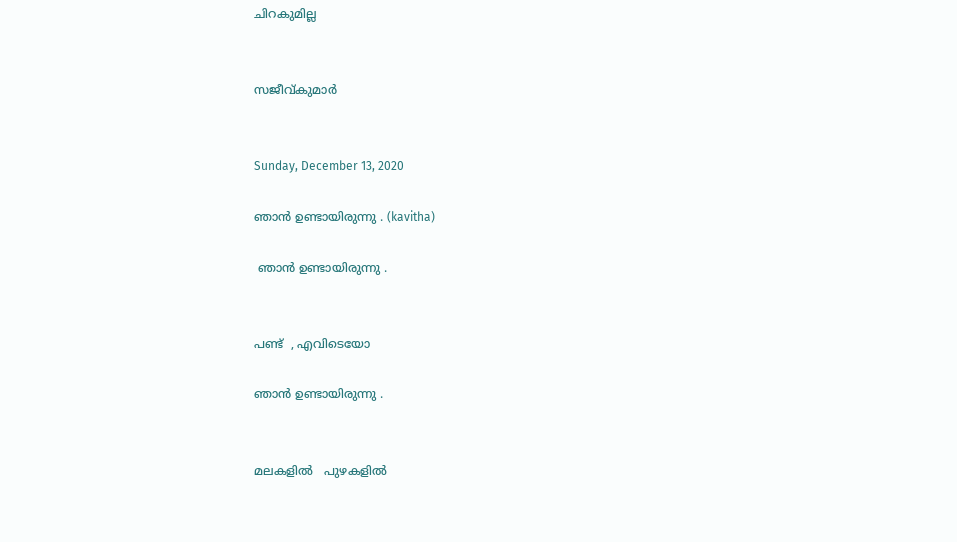ചിറകുമില്ല


സജീവ്കുമാർ


Sunday, December 13, 2020

ഞാൻ ഉണ്ടായിരുന്നു . (kavitha)

 ഞാൻ ഉണ്ടായിരുന്നു .


പണ്ട്  , എവിടെയോ

ഞാൻ ഉണ്ടായിരുന്നു .


മലകളിൽ   പുഴകളിൽ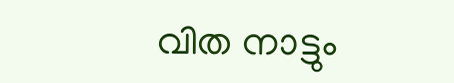വിത നാട്ടും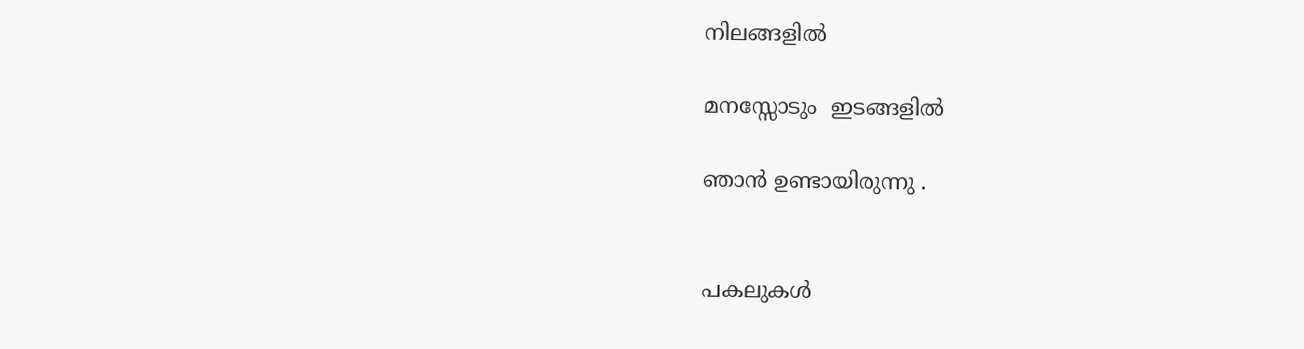നിലങ്ങളിൽ

മനസ്സോടും  ഇടങ്ങളിൽ

ഞാൻ ഉണ്ടായിരുന്നു .


പകലുകൾ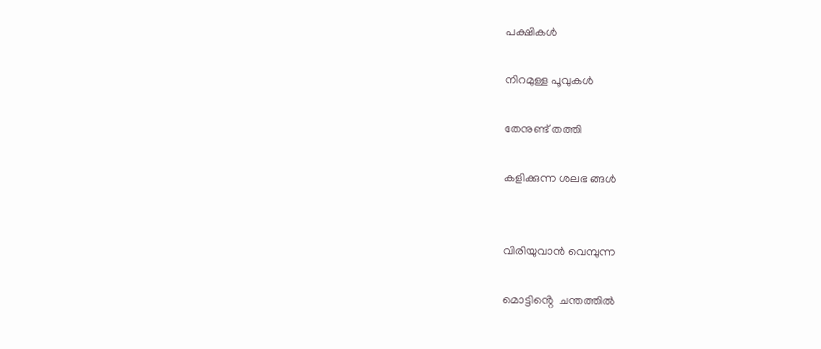പക്ഷികൾ

നിറമുള്ള പൂവുകൾ

തേനുണ്ട് തത്തി

കളിക്കുന്ന ശലഭ ങ്ങൾ


വിരിയുവാൻ വെമ്പുന്ന

മൊട്ടിൻ്റെ  ചന്തത്തിൽ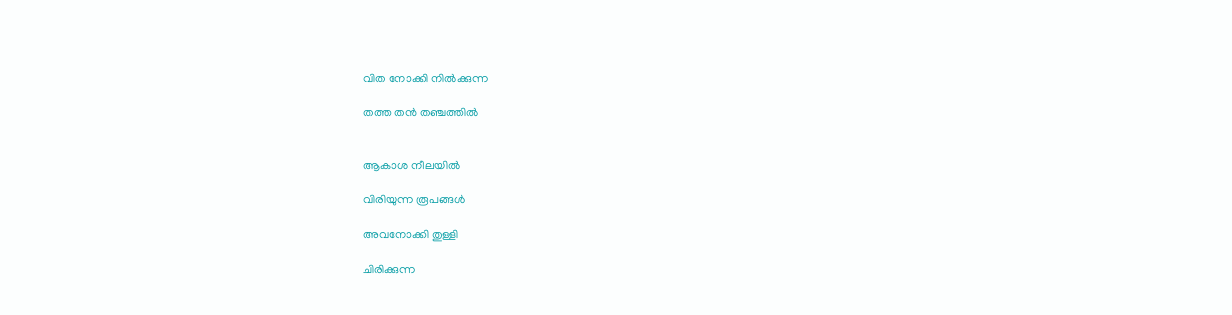വിത നോക്കി നിൽക്കുന്ന

തത്ത തൻ തഞ്ചത്തിൽ


ആകാശ നീലയിൽ

വിരിയുന്ന രൂപങ്ങൾ

അവനോക്കി തുള്ളി

ചിരിക്കുന്ന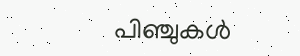പിഞ്ചുകൾ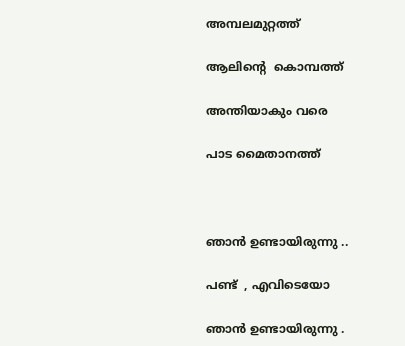അമ്പലമുറ്റത്ത്

ആലിൻ്റെ  കൊമ്പത്ത്

അന്തിയാകും വരെ

പാട മൈതാനത്ത്



ഞാൻ ഉണ്ടായിരുന്നു ..

പണ്ട്  , എവിടെയോ

ഞാൻ ഉണ്ടായിരുന്നു .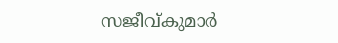സജീവ്കുമാർ